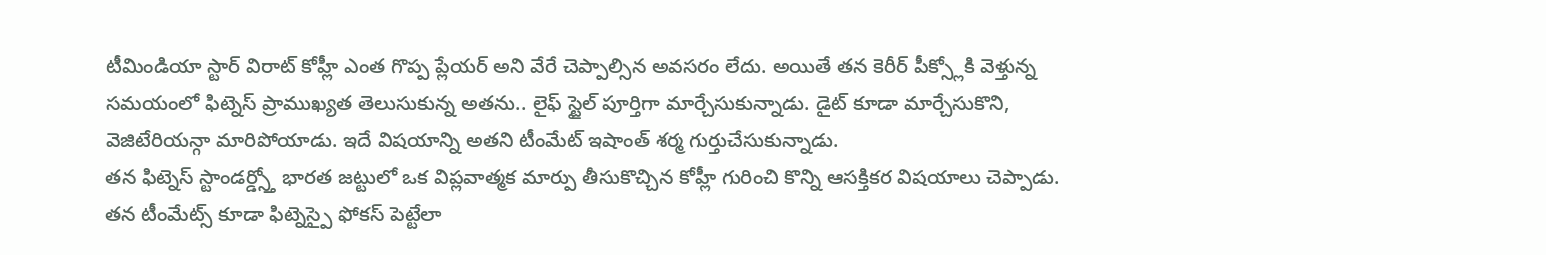టీమిండియా స్టార్ విరాట్ కోహ్లీ ఎంత గొప్ప ప్లేయర్ అని వేరే చెప్పాల్సిన అవసరం లేదు. అయితే తన కెరీర్ పీక్స్లోకి వెళ్తున్న సమయంలో ఫిట్నెస్ ప్రాముఖ్యత తెలుసుకున్న అతను.. లైఫ్ స్టైల్ పూర్తిగా మార్చేసుకున్నాడు. డైట్ కూడా మార్చేసుకొని, వెజిటేరియన్గా మారిపోయాడు. ఇదే విషయాన్ని అతని టీంమేట్ ఇషాంత్ శర్మ గుర్తుచేసుకున్నాడు.
తన ఫిట్నెస్ స్టాండర్డ్స్తో భారత జట్టులో ఒక విప్లవాత్మక మార్పు తీసుకొచ్చిన కోహ్లీ గురించి కొన్ని ఆసక్తికర విషయాలు చెప్పాడు. తన టీంమేట్స్ కూడా ఫిట్నెస్పై ఫోకస్ పెట్టేలా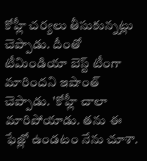కోహ్లీ చర్యలు తీసుకున్నట్లు చెప్పాడు. దీంతో టీమిండియా బెస్ట్ టీంగా మారిందని ఇషాంత్ చెప్పాడు. 'కోహ్లీ చాలా మారిపోయాడు. తను ఈ ఫేజ్లో ఉండటం నేను చూశా.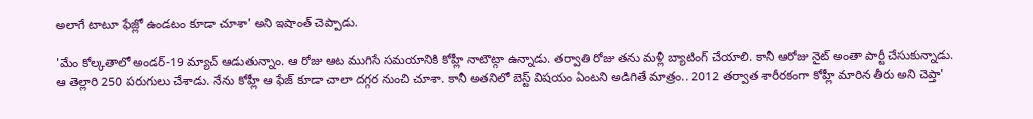అలాగే టాటూ ఫేజ్లో ఉండటం కూడా చూశా' అని ఇషాంత్ చెప్పాడు.

'మేం కోల్కతాలో అండర్-19 మ్యాచ్ ఆడుతున్నాం. ఆ రోజు ఆట ముగిసే సమయానికి కోహ్లీ నాటౌట్గా ఉన్నాడు. తర్వాతి రోజు తను మళ్లీ బ్యాటింగ్ చేయాలి. కానీ ఆరోజు నైట్ అంతా పార్టీ చేసుకున్నాడు. ఆ తెల్లారి 250 పరుగులు చేశాడు. నేను కోహ్లీ ఆ ఫేజ్ కూడా చాలా దగ్గర నుంచి చూశా. కానీ అతనిలో బెస్ట్ విషయం ఏంటని అడిగితే మాత్రం.. 2012 తర్వాత శారీరకంగా కోహ్లీ మారిన తీరు అని చెప్తా'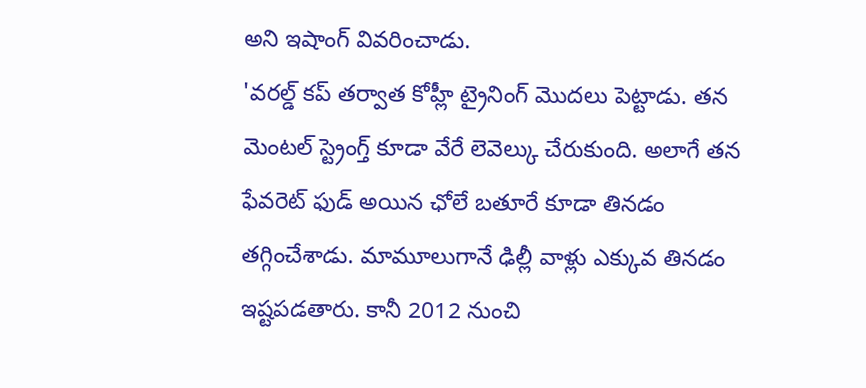అని ఇషాంగ్ వివరించాడు.
'వరల్డ్ కప్ తర్వాత కోహ్లీ ట్రైనింగ్ మొదలు పెట్టాడు. తన మెంటల్ స్ట్రెంగ్త్ కూడా వేరే లెవెల్కు చేరుకుంది. అలాగే తన ఫేవరెట్ ఫుడ్ అయిన ఛోలే బతూరే కూడా తినడం తగ్గించేశాడు. మామూలుగానే ఢిల్లీ వాళ్లు ఎక్కువ తినడం ఇష్టపడతారు. కానీ 2012 నుంచి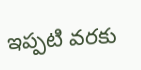ఇప్పటి వరకు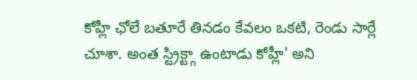కోహ్లీ ఛోలే బతూరే తినడం కేవలం ఒకటి, రెండు సార్లే చూశా. అంత స్ట్రిక్ట్గా ఉంటాడు కోహ్లీ' అని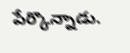పేర్కొన్నాడు.